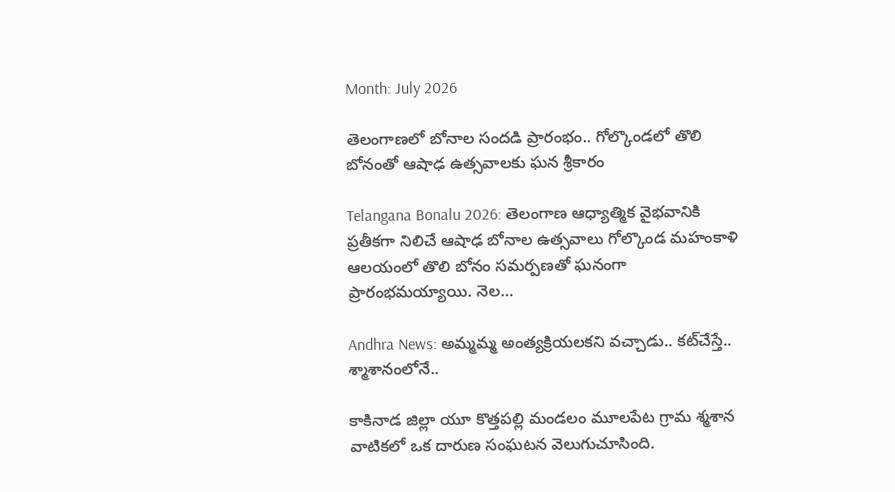Month: July 2026

తెలంగాణలో బోనాల సందడి ప్రారంభం.. గోల్కొండలో తొలి బోనంతో ఆషాఢ ఉత్సవాలకు ఘన శ్రీకారం

Telangana Bonalu 2026: తెలంగాణ ఆధ్యాత్మిక వైభవానికి ప్రతీకగా నిలిచే ఆషాఢ బోనాల ఉత్సవాలు గోల్కొండ మహంకాళి ఆలయంలో తొలి బోనం సమర్పణతో ఘనంగా ప్రారంభమయ్యాయి. నెల…

Andhra News: అమ్మమ్మ అంత్యక్రియలకని వచ్చాడు.. కట్‌చేస్తే.. శ్మాశానంలోనే..

కాకినాడ జిల్లా యూ కొత్తపల్లి మండలం మూలపేట గ్రామ శ్మశాన వాటికలో ఒక దారుణ సంఘటన వెలుగుచూసింది.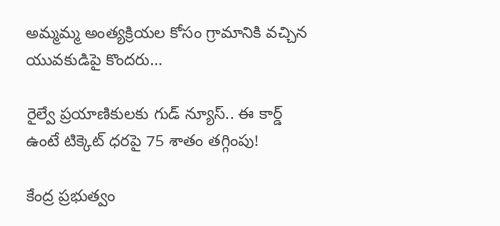అమ్మమ్మ అంత్యక్రియల కోసం గ్రామానికి వచ్చిన యువకుడిపై కొందరు…

రైల్వే ప్రయాణికులకు గుడ్ న్యూస్.. ఈ కార్డ్ ఉంటే టిక్కెట్ ధరపై 75 శాతం తగ్గింపు!

కేంద్ర ప్రభుత్వం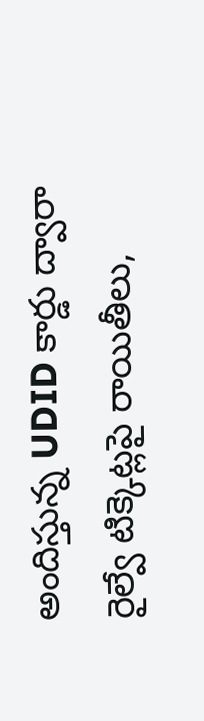అందిస్తున్న UDID కార్డు ద్వారా రైల్వే టిక్కెట్లపై రాయితీలు,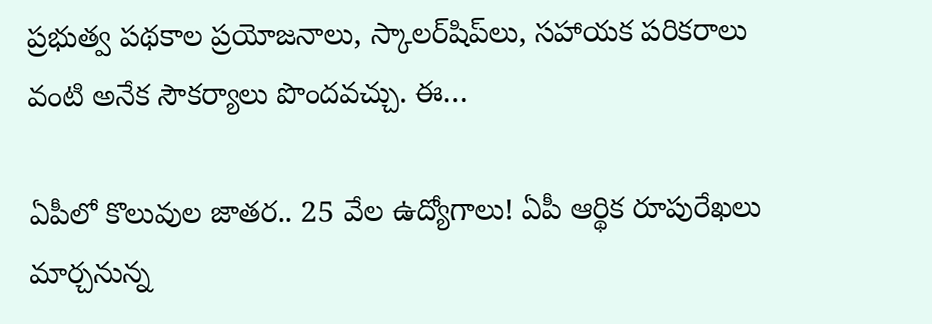ప్రభుత్వ పథకాల ప్రయోజనాలు, స్కాలర్‌షిప్‌లు, సహాయక పరికరాలు వంటి అనేక సౌకర్యాలు పొందవచ్చు. ఈ…

ఏపీలో కొలువుల జాతర.. 25 వేల ఉద్యోగాలు! ఏపీ ఆర్థిక రూపురేఖలు మార్చనున్న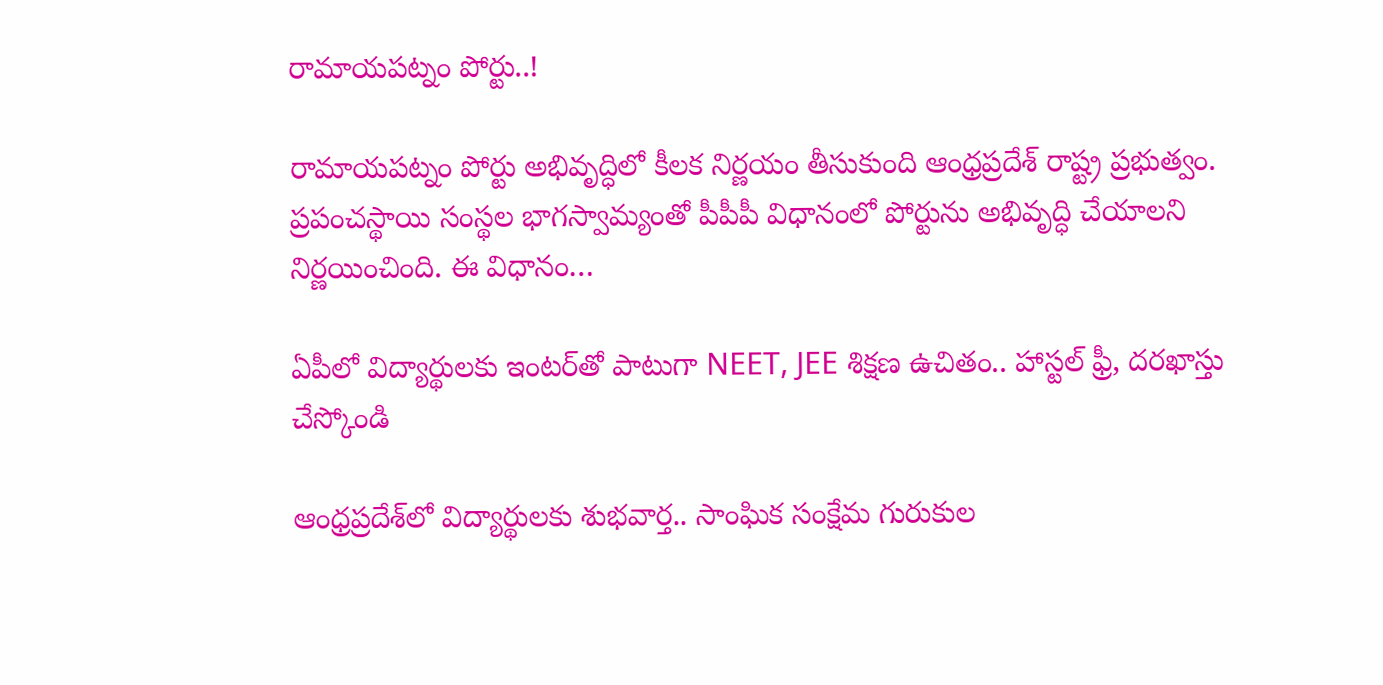రామాయపట్నం పోర్టు..!

రామాయపట్నం పోర్టు అభివృద్ధిలో కీలక నిర్ణయం తీసుకుంది ఆంధ్రప్రదేశ్ రాష్ట్ర ప్రభుత్వం. ప్రపంచస్థాయి సంస్థల భాగస్వామ్యంతో పీపీపీ విధానంలో పోర్టును అభివృద్ధి చేయాలని నిర్ణయించింది. ఈ విధానం…

ఏపీలో విద్యార్థులకు ఇంటర్‌తో పాటుగా NEET, JEE శిక్షణ ఉచితం.. హాస్టల్ ఫ్రీ, దరఖాస్తు చేస్కోండి

ఆంధ్రప్రదేశ్‌‌లో విద్యార్థులకు శుభవార్త.. సాంఘిక సంక్షేమ గురుకుల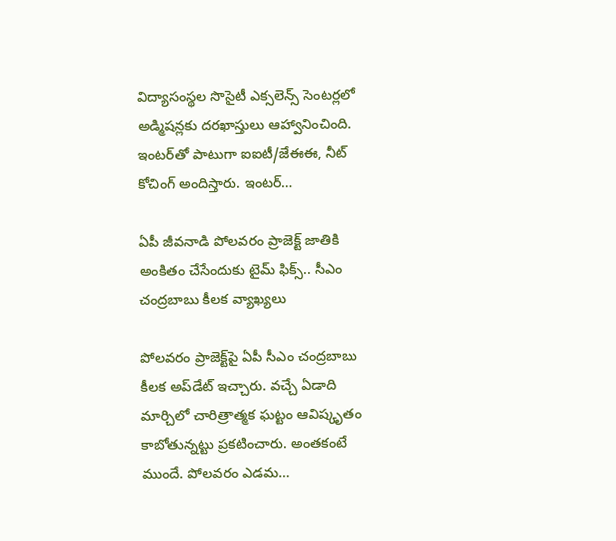విద్యాసంస్థల సొసైటీ ఎక్సలెన్స్‌ సెంటర్లలో అడ్మిషన్లకు దరఖాస్తులు ఆహ్వానించింది. ఇంటర్‌తో పాటుగా ఐఐటీ/జేఈఈ, నీట్‌ కోచింగ్‌ అందిస్తారు. ఇంటర్…

ఏపీ జీవనాడి పోలవరం ప్రాజెక్ట్‌ జాతికి అంకితం చేసేందుకు టైమ్ ఫిక్స్.. సీఎం చంద్రబాబు కీలక వ్యాఖ్యలు

పోలవరం ప్రాజెక్ట్‌పై ఏపీ సీఎం చంద్రబాబు కీలక అప్‌డేట్‌ ఇచ్చారు. వచ్చే ఏడాది మార్చిలో చారిత్రాత్మక ఘట్టం ఆవిష్కృతం కాబోతున్నట్టు ప్రకటించారు. అంతకంటే ముందే. పోలవరం ఎడమ…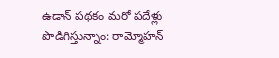ఉడాన్ పథకం మరో పదేళ్లు పొడిగిస్తున్నాం: రామ్మోహన్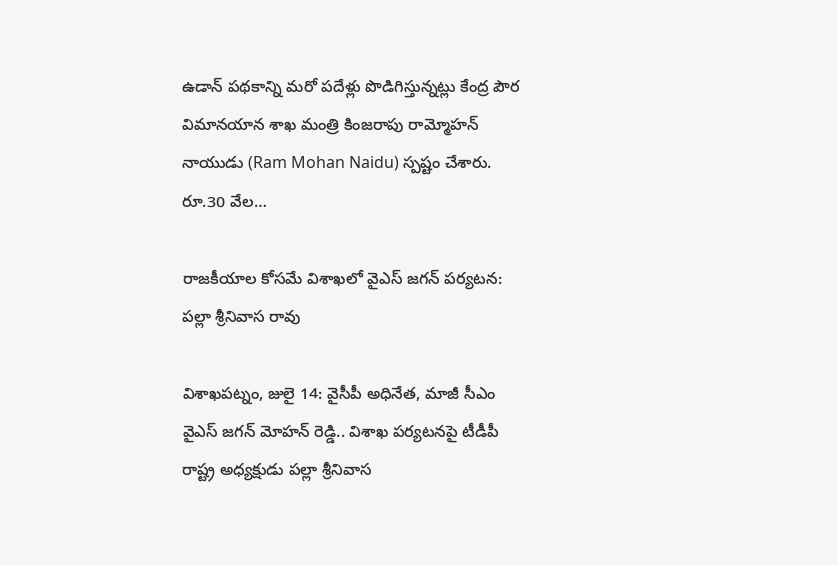ఉడాన్ పథకాన్ని మరో పదేళ్లు పొడిగిస్తున్నట్లు కేంద్ర పౌర విమానయాన శాఖ మంత్రి కింజరాపు రామ్మోహన్ నాయుడు (Ram Mohan Naidu) స్పష్టం చేశారు. రూ.30 వేల…

రాజకీయాల కోసమే విశాఖలో వైఎస్ జగన్ పర్యటన: పల్లా శ్రీనివాస రావు

విశాఖపట్నం, జులై 14: వైసీపీ అధినేత, మాజీ సీఎం వైఎస్ జగన్ మోహన్ రెడ్డి.. విశాఖ పర్యటనపై టీడీపీ రాష్ట్ర అధ్యక్షుడు పల్లా శ్రీనివాస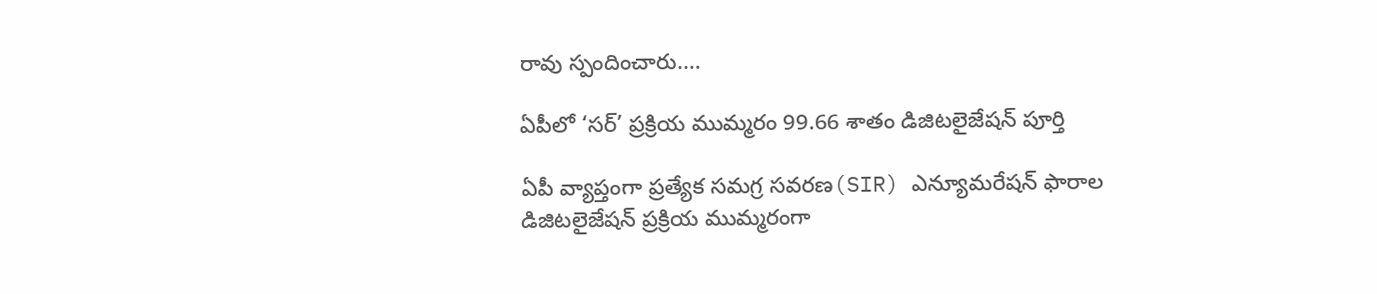రావు స్పందించారు.…

ఏపీలో ‘సర్‌’ ప్రక్రియ ముమ్మరం 99.66 శాతం డిజిటలైజేషన్ పూర్తి

ఏపీ వ్యాప్తంగా ప్రత్యేక సమగ్ర సవరణ(SIR) ఎన్యూమరేషన్ ఫారాల డిజిటలైజేషన్ ప్రక్రియ ముమ్మరంగా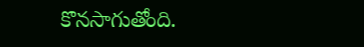కొనసాగుతోంది.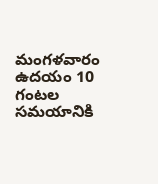మంగళవారం ఉదయం 10 గంటల సమయానికి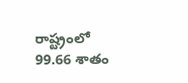రాష్ట్రంలో 99.66 శాతం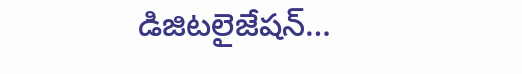డిజిటలైజేషన్…